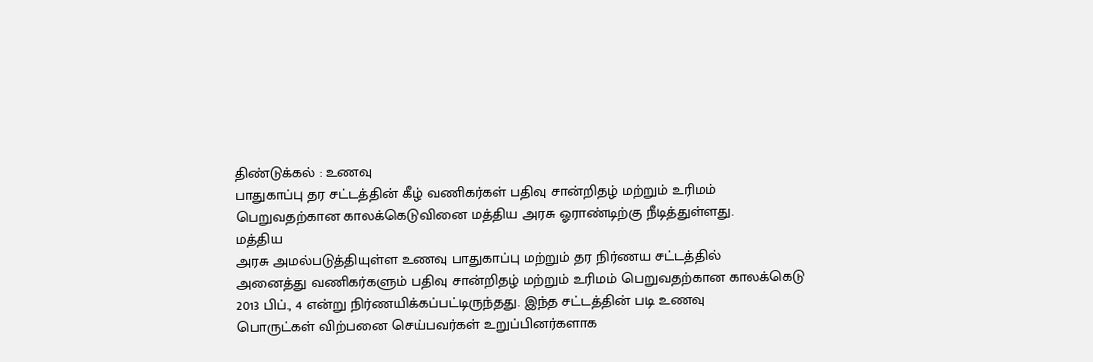திண்டுக்கல் : உணவு
பாதுகாப்பு தர சட்டத்தின் கீழ் வணிகர்கள் பதிவு சான்றிதழ் மற்றும் உரிமம்
பெறுவதற்கான காலக்கெடுவினை மத்திய அரசு ஓராண்டிற்கு நீடித்துள்ளது.
மத்திய
அரசு அமல்படுத்தியுள்ள உணவு பாதுகாப்பு மற்றும் தர நிர்ணய சட்டத்தில்
அனைத்து வணிகர்களும் பதிவு சான்றிதழ் மற்றும் உரிமம் பெறுவதற்கான காலக்கெடு
2013 பிப்., 4 என்று நிர்ணயிக்கப்பட்டிருந்தது. இந்த சட்டத்தின் படி உணவு
பொருட்கள் விற்பனை செய்பவர்கள் உறுப்பினர்களாக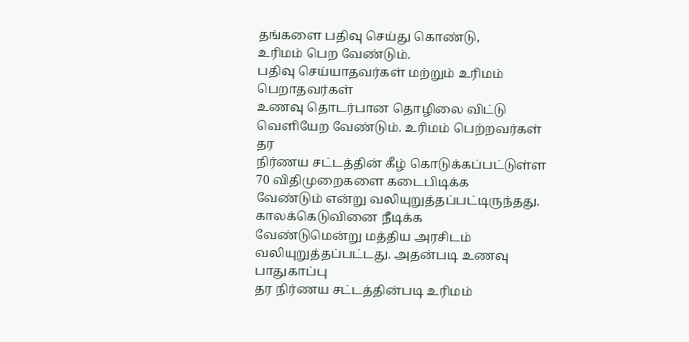தங்களை பதிவு செய்து கொண்டு,
உரிமம் பெற வேண்டும்.
பதிவு செய்யாதவர்கள் மற்றும் உரிமம் பெறாதவர்கள்
உணவு தொடர்பான தொழிலை விட்டு வெளியேற வேண்டும். உரிமம் பெற்றவர்கள் தர
நிர்ணய சட்டத்தின் கீழ் கொடுக்கப்பட்டுள்ள 70 விதிமுறைகளை கடைபிடிக்க
வேண்டும் என்று வலியுறுத்தப்பட்டிருந்தது.
காலக்கெடுவினை நீடிக்க
வேண்டுமென்று மத்திய அரசிடம் வலியுறுத்தப்பட்டது. அதன்படி உணவு பாதுகாப்பு
தர நிர்ணய சட்டத்தின்படி உரிமம்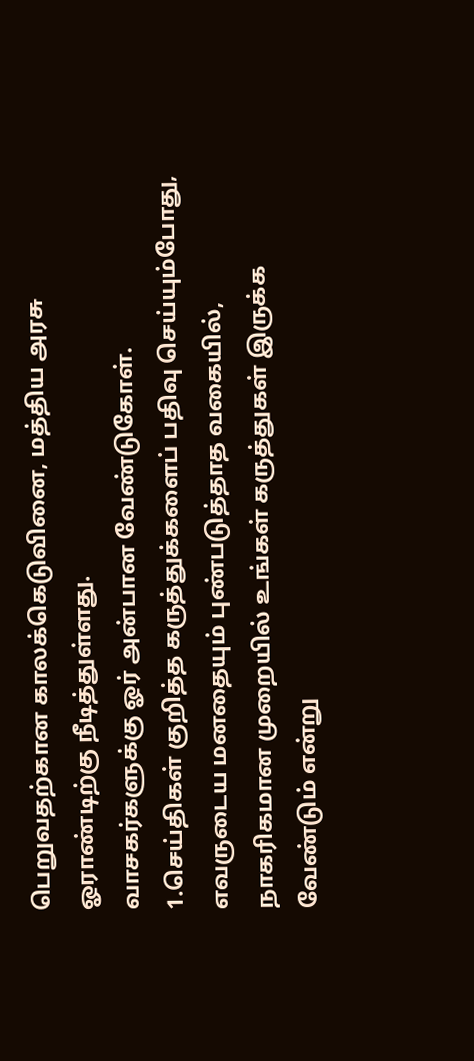பெறுவதற்கான காலக்கெடுவினை, மத்திய அரசு
ஓராண்டிற்கு நீடித்துள்ளது.
வாசகர்களுக்கு ஓர் அன்பான வேண்டுகோள்.
1.செய்திகள் குறித்த கருத்துக்களைப் பதிவு செய்யும்போது, எவருடைய மனதையும் புண்படுத்தாத வகையில், நாகரிகமான முறையில் உங்கள் கருத்துகள் இருக்க வேண்டும் என்று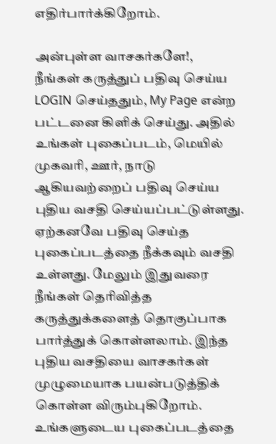எதிர்பார்க்கிறோம்.

அன்புள்ள வாசகர்களே!,
நீங்கள் கருத்துப் பதிவு செய்ய LOGIN செய்ததும், My Page என்ற பட்டனை கிளிக் செய்து. அதில் உங்கள் புகைப்படம், மெயில் முகவரி, ஊர், நாடு ஆகியவற்றைப் பதிவு செய்ய புதிய வசதி செய்யப்பட்டுள்ளது. ஏற்கனவே பதிவு செய்த புகைப்படத்தை நீக்கவும் வசதி உள்ளது. மேலும் இதுவரை நீங்கள் தெரிவித்த கருத்துக்களைத் தொகுப்பாக பார்த்துக் கொள்ளலாம். இந்த புதிய வசதியை வாசகர்கள் முழுமையாக பயன்படுத்திக் கொள்ள விரும்புகிறோம். உங்களுடைய புகைப்படத்தை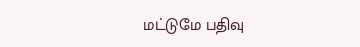மட்டுமே பதிவு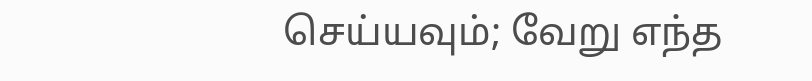செய்யவும்; வேறு எந்த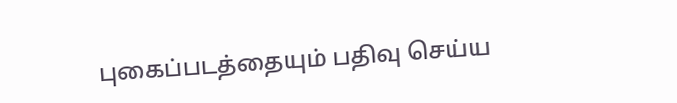புகைப்படத்தையும் பதிவு செய்ய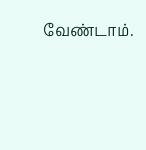வேண்டாம்.